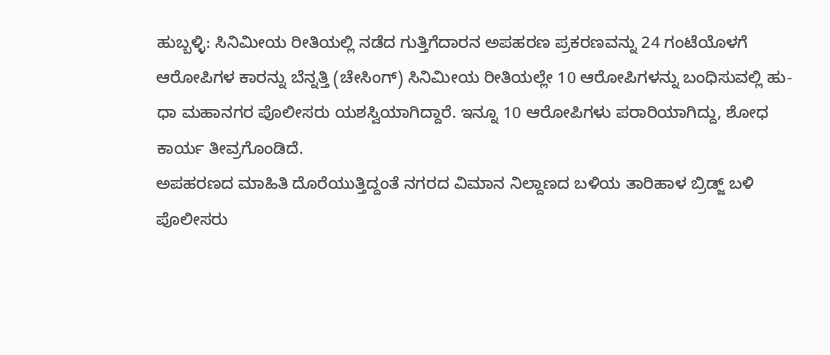ಹುಬ್ಬಳ್ಳಿ: ಸಿನಿಮೀಯ ರೀತಿಯಲ್ಲಿ ನಡೆದ ಗುತ್ತಿಗೆದಾರನ ಅಪಹರಣ ಪ್ರಕರಣವನ್ನು 24 ಗಂಟೆಯೊಳಗೆ ಆರೋಪಿಗಳ ಕಾರನ್ನು ಬೆನ್ನತ್ತಿ (ಚೇಸಿಂಗ್) ಸಿನಿಮೀಯ ರೀತಿಯಲ್ಲೇ 10 ಆರೋಪಿಗಳನ್ನು ಬಂಧಿಸುವಲ್ಲಿ ಹು-ಧಾ ಮಹಾನಗರ ಪೊಲೀಸರು ಯಶಸ್ವಿಯಾಗಿದ್ದಾರೆ. ಇನ್ನೂ 10 ಆರೋಪಿಗಳು ಪರಾರಿಯಾಗಿದ್ದು, ಶೋಧ ಕಾರ್ಯ ತೀವ್ರಗೊಂಡಿದೆ.
ಅಪಹರಣದ ಮಾಹಿತಿ ದೊರೆಯುತ್ತಿದ್ದಂತೆ ನಗರದ ವಿಮಾನ ನಿಲ್ದಾಣದ ಬಳಿಯ ತಾರಿಹಾಳ ಬ್ರಿಡ್ಜ್ ಬಳಿ ಪೊಲೀಸರು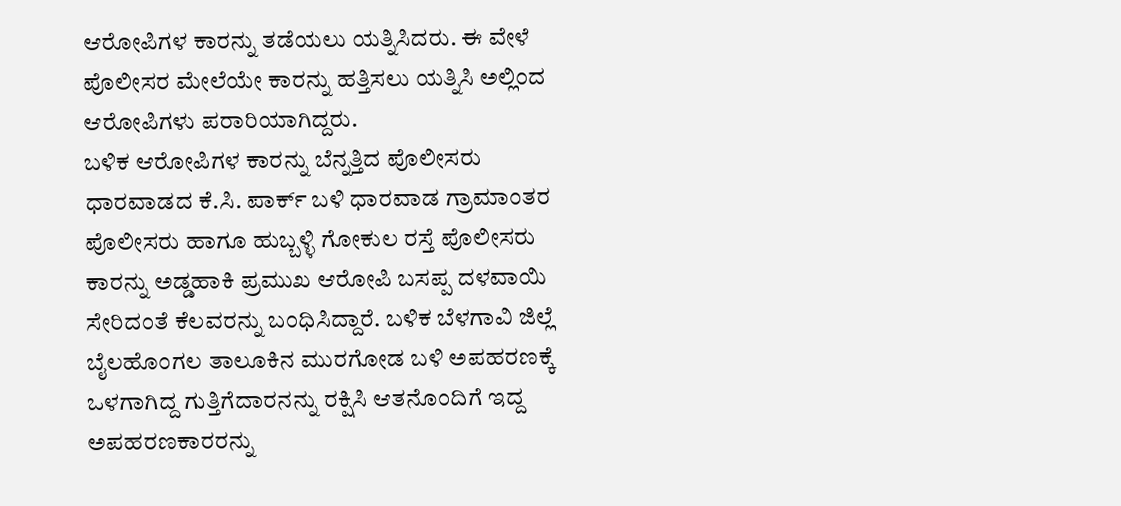ಆರೋಪಿಗಳ ಕಾರನ್ನು ತಡೆಯಲು ಯತ್ನಿಸಿದರು. ಈ ವೇಳೆ ಪೊಲೀಸರ ಮೇಲೆಯೇ ಕಾರನ್ನು ಹತ್ತಿಸಲು ಯತ್ನಿಸಿ ಅಲ್ಲಿಂದ ಆರೋಪಿಗಳು ಪರಾರಿಯಾಗಿದ್ದರು.
ಬಳಿಕ ಆರೋಪಿಗಳ ಕಾರನ್ನು ಬೆನ್ನತ್ತಿದ ಪೊಲೀಸರು ಧಾರವಾಡದ ಕೆ.ಸಿ. ಪಾರ್ಕ್ ಬಳಿ ಧಾರವಾಡ ಗ್ರಾಮಾಂತರ ಪೊಲೀಸರು ಹಾಗೂ ಹುಬ್ಬಳ್ಳಿ ಗೋಕುಲ ರಸ್ತೆ ಪೊಲೀಸರು ಕಾರನ್ನು ಅಡ್ಡಹಾಕಿ ಪ್ರಮುಖ ಆರೋಪಿ ಬಸಪ್ಪ ದಳವಾಯಿ ಸೇರಿದಂತೆ ಕೆಲವರನ್ನು ಬಂಧಿಸಿದ್ದಾರೆ. ಬಳಿಕ ಬೆಳಗಾವಿ ಜಿಲ್ಲೆ ಬೈಲಹೊಂಗಲ ತಾಲೂಕಿನ ಮುರಗೋಡ ಬಳಿ ಅಪಹರಣಕ್ಕೆ ಒಳಗಾಗಿದ್ದ ಗುತ್ತಿಗೆದಾರನನ್ನು ರಕ್ಷಿಸಿ ಆತನೊಂದಿಗೆ ಇದ್ದ ಅಪಹರಣಕಾರರನ್ನು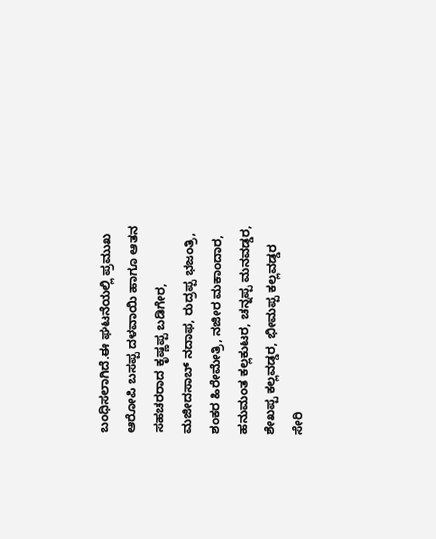ಬಂಧಿಸಲಾಗಿದೆ.ಈ ಘಟನೆಯಲ್ಲಿ ಪ್ರಮುಖ ಆರೋಪಿ ಬಸಪ್ಪ ದಳವಾಯಿ ಹಾಗೂ ಆತನ ಸಹಚರರಾದ ಕೃಷ್ಣಪ್ಪ ಬಡಿಗೇರ, ಮಜೀದಸಾಬ್ ನದಾಫ, ರುದ್ರಪ್ಪ ಭಜಂತ್ರಿ, ಶಂಕರ ಹಿರೇಮೇತ್ರಿ, ನಜೀರ ಮಕಾಂದಾರ, ಹನುಮಂತ ಕಲ್ಲಕುಟರ, ಚನ್ನಪ್ಪ ಮನವಡ್ಡರ, ಶೇಖಪ್ಪ ಕಲ್ಲವಡ್ಡರ, ಭೀಮಪ್ಪ ಕಲ್ಲವಡ್ಡರ ಸೇರಿ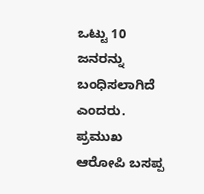ಒಟ್ಟು 10 ಜನರನ್ನು ಬಂಧಿಸಲಾಗಿದೆ ಎಂದರು.
ಪ್ರಮುಖ ಆರೋಪಿ ಬಸಪ್ಪ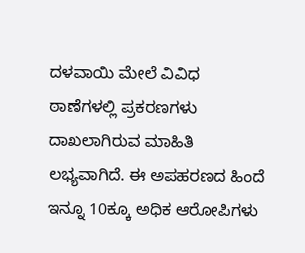ದಳವಾಯಿ ಮೇಲೆ ವಿವಿಧ ಠಾಣೆಗಳಲ್ಲಿ ಪ್ರಕರಣಗಳು ದಾಖಲಾಗಿರುವ ಮಾಹಿತಿ ಲಭ್ಯವಾಗಿದೆ. ಈ ಅಪಹರಣದ ಹಿಂದೆ ಇನ್ನೂ 10ಕ್ಕೂ ಅಧಿಕ ಆರೋಪಿಗಳು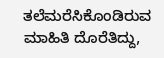ತಲೆಮರೆಸಿಕೊಂಡಿರುವ ಮಾಹಿತಿ ದೊರೆತಿದ್ದು,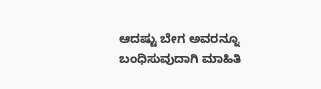ಆದಷ್ಟು ಬೇಗ ಅವರನ್ನೂ ಬಂಧಿಸುವುದಾಗಿ ಮಾಹಿತಿ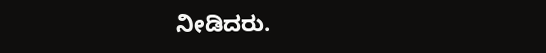ನೀಡಿದರು.